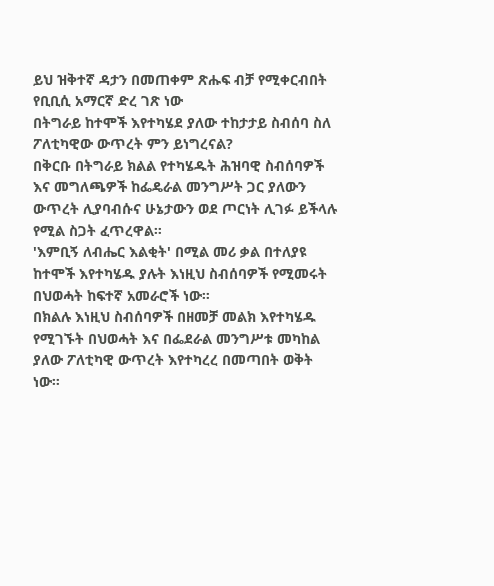ይህ ዝቅተኛ ዳታን በመጠቀም ጽሑፍ ብቻ የሚቀርብበት የቢቢሲ አማርኛ ድረ ገጽ ነው
በትግራይ ከተሞች እየተካሄደ ያለው ተከታታይ ስብሰባ ስለ ፖለቲካዊው ውጥረት ምን ይነግረናል?
በቅርቡ በትግራይ ክልል የተካሄዱት ሕዝባዊ ስብሰባዎች እና መግለጫዎች ከፌዴራል መንግሥት ጋር ያለውን ውጥረት ሊያባብሱና ሁኔታውን ወደ ጦርነት ሊገፉ ይችላሉ የሚል ስጋት ፈጥረዋል።
'እምቢኝ ለብሔር እልቂት' በሚል መሪ ቃል በተለያዩ ከተሞች እየተካሄዱ ያሉት እነዚህ ስብሰባዎች የሚመሩት በህወሓት ከፍተኛ አመራሮች ነው።
በክልሉ እነዚህ ስብሰባዎች በዘመቻ መልክ እየተካሄዱ የሚገኙት በህወሓት እና በፌደራል መንግሥቱ መካከል ያለው ፖለቲካዊ ውጥረት እየተካረረ በመጣበት ወቅት ነው።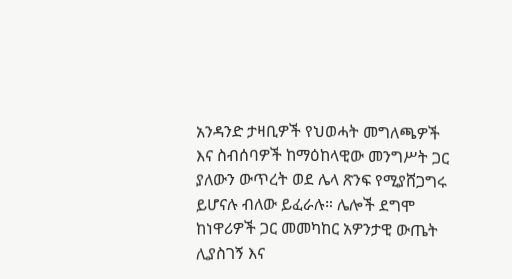አንዳንድ ታዛቢዎች የህወሓት መግለጫዎች እና ስብሰባዎች ከማዕከላዊው መንግሥት ጋር ያለውን ውጥረት ወደ ሌላ ጽንፍ የሚያሸጋግሩ ይሆናሉ ብለው ይፈራሉ። ሌሎች ደግሞ ከነዋሪዎች ጋር መመካከር አዎንታዊ ውጤት ሊያስገኝ እና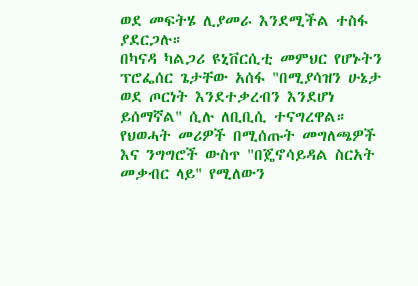ወደ መፍትሄ ሊያመራ እንደሚችል ተስፋ ያደርጋሉ።
በካናዳ ካልጋሪ ዩኒቨርሲቲ መምህር የሆኑትን ፕሮፌሰር ጌታቸው አሰፋ "በሚያሳዝን ሁኔታ ወደ ጦርነት እንደተቃረብን እንደሆነ ይሰማኛል" ሲሉ ለቢቢሲ ተናግረዋል።
የህወሓት መሪዎች በሚሰጡት መግለጫዎች እና ንግግሮች ውስጥ "በጄኖሳይዳል ስርአት መቃብር ላይ" የሚለውን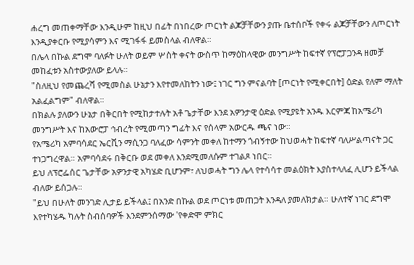ሐረግ መጠቀማቸው እንዲሁም ከዚህ በፊት በነበረው ጦርነት ልጆቻቸውን ያጡ ቤተሰቦች የቀሩ ልጆቻቸውን ለጦርነት እንዲያቀርቡ የሚያሳምን እና ሚገፋፋ ይመስላል ብለዋል።
በሌላ በኩል ደግሞ ባለፉት ሁለት ወይም ሦስት ቀናት ውስጥ ከማዕከላዊው መንግሥት ከፍተኛ የፕሮፓጋንዳ ዘመቻ መከፈቱን አስተውያለው ይላሉ።
"ስለዚህ የመጨረሻ የሚመስል ሁኔታን እየተመለከትን ነው፤ ነገር ግን ምናልባት [ጦርነት የሚቀርበት] ዕድል የለም ማለት አልፈልግም" ብለዋል።
በክልሉ ያለውን ሁኔታ በቅርበት የሚከታተሉት አቶ ጌታቸው እንደ አዎንታዊ ዕድል የሚያዩት አንዱ እርምጃ ከአሜሪካ መንግሥት እና ከአውሮፓ ኅብረት የሚመጣን ግፊት እና የሰላም አውርዱ ጫና ነው።
የአሜሪካ አምባሳደር ኤርቪን ማሲንጋ ባለፈው ሳምንት መቀለ ከተማን ጎብኝተው ከህወሓት ከፍተኛ ባለሥልጣናት ጋር ተነጋግረዋል። አምባሳደሩ በቅርቡ ወደ መቀለ እንደሚመለሱም ተገልጾ ነበር።
ይህ ለፕሮፌሰር ጌታቸው አዎንታዊ አካሄድ ቢሆንም፣ ለህወሓት ግን ሌላ የተሳሳተ መልዕክት እያስተላለፈ ሊሆን ይችላል ብለው ይሰጋሉ።
"ይህ በሁለት መንገድ ሊታይ ይችላል፤ በአንድ በኩል ወደ ጦርነቱ መጠጋት እንዳለ ያመለክታል። ሁለተኛ ነገር ደግሞ እየተካሄዱ ካሉት ስብሰባዎች እንደምንሰማው 'የቀድሞ ምክር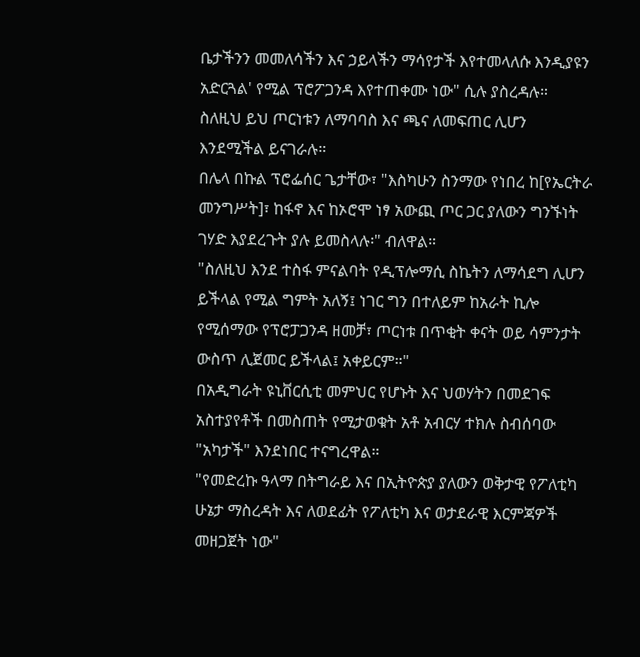ቤታችንን መመለሳችን እና ኃይላችን ማሳየታች እየተመላለሱ እንዲያዩን አድርጓል' የሚል ፕሮፖጋንዳ እየተጠቀሙ ነው" ሲሉ ያስረዳሉ።
ስለዚህ ይህ ጦርነቱን ለማባባስ እና ጫና ለመፍጠር ሊሆን እንደሚችል ይናገራሉ።
በሌላ በኩል ፕሮፌሰር ጌታቸው፣ "እስካሁን ስንማው የነበረ ከ[የኤርትራ መንግሥት]፣ ከፋኖ እና ከኦሮሞ ነፃ አውጪ ጦር ጋር ያለውን ግንኙነት ገሃድ እያደረጉት ያሉ ይመስላሉ፡" ብለዋል።
"ስለዚህ እንደ ተስፋ ምናልባት የዲፕሎማሲ ስኬትን ለማሳደግ ሊሆን ይችላል የሚል ግምት አለኝ፤ ነገር ግን በተለይም ከአራት ኪሎ የሚሰማው የፕሮፓጋንዳ ዘመቻ፣ ጦርነቱ በጥቂት ቀናት ወይ ሳምንታት ውስጥ ሊጀመር ይችላል፤ አቀይርም።"
በአዲግራት ዩኒቨርሲቲ መምህር የሆኑት እና ህወሃትን በመደገፍ አስተያየቶች በመስጠት የሚታወቁት አቶ አብርሃ ተክሉ ስብሰባው "አካታች" እንደነበር ተናግረዋል።
"የመድረኩ ዓላማ በትግራይ እና በኢትዮጵያ ያለውን ወቅታዊ የፖለቲካ ሁኔታ ማስረዳት እና ለወደፊት የፖለቲካ እና ወታደራዊ እርምጃዎች መዘጋጀት ነው"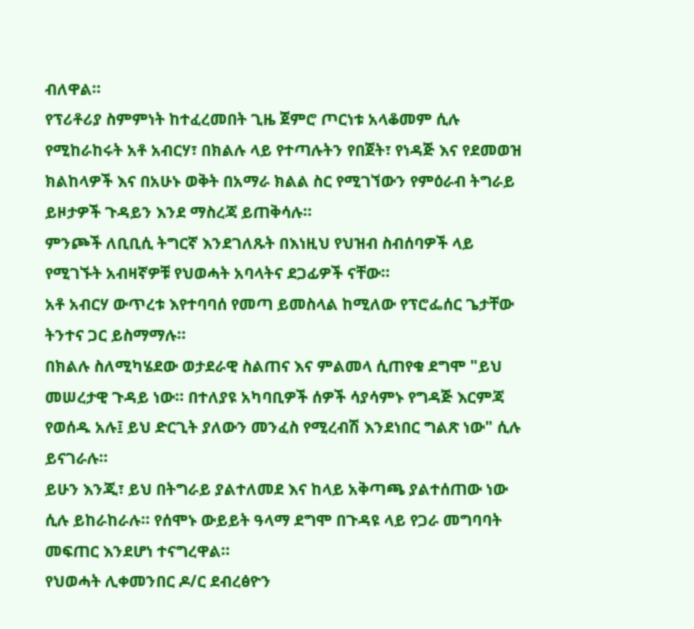ብለዋል።
የፕሪቶሪያ ስምምነት ከተፈረመበት ጊዜ ጀምሮ ጦርነቱ አላቆመም ሲሉ የሚከራከሩት አቶ አብርሃ፣ በክልሉ ላይ የተጣሉትን የበጀት፣ የነዳጅ እና የደመወዝ ክልከላዎች እና በአሁኑ ወቅት በአማራ ክልል ስር የሚገኘውን የምዕራብ ትግራይ ይዞታዎች ጉዳይን እንደ ማስረጃ ይጠቅሳሉ።
ምንጮች ለቢቢሲ ትግርኛ እንደገለጹት በእነዚህ የህዝብ ስብሰባዎች ላይ የሚገኙት አብዛኛዎቹ የህወሓት አባላትና ደጋፊዎች ናቸው።
አቶ አብርሃ ውጥረቱ እየተባባሰ የመጣ ይመስላል ከሚለው የፕሮፌሰር ጌታቸው ትንተና ጋር ይስማማሉ።
በክልሉ ስለሚካሄደው ወታደራዊ ስልጠና እና ምልመላ ሲጠየቁ ደግሞ "ይህ መሠረታዊ ጉዳይ ነው። በተለያዩ አካባቢዎች ሰዎች ሳያሳምኑ የግዳጅ እርምጃ የወሰዱ አሉ፤ ይህ ድርጊት ያለውን መንፈስ የሚረብሽ እንደነበር ግልጽ ነው" ሲሉ ይናገራሉ።
ይሁን እንጂ፣ ይህ በትግራይ ያልተለመደ እና ከላይ አቅጣጫ ያልተሰጠው ነው ሲሉ ይከራከራሉ። የሰሞኑ ውይይት ዓላማ ደግሞ በጉዳዩ ላይ የጋራ መግባባት መፍጠር እንደሆነ ተናግረዋል።
የህወሓት ሊቀመንበር ዶ/ር ደብረፅዮን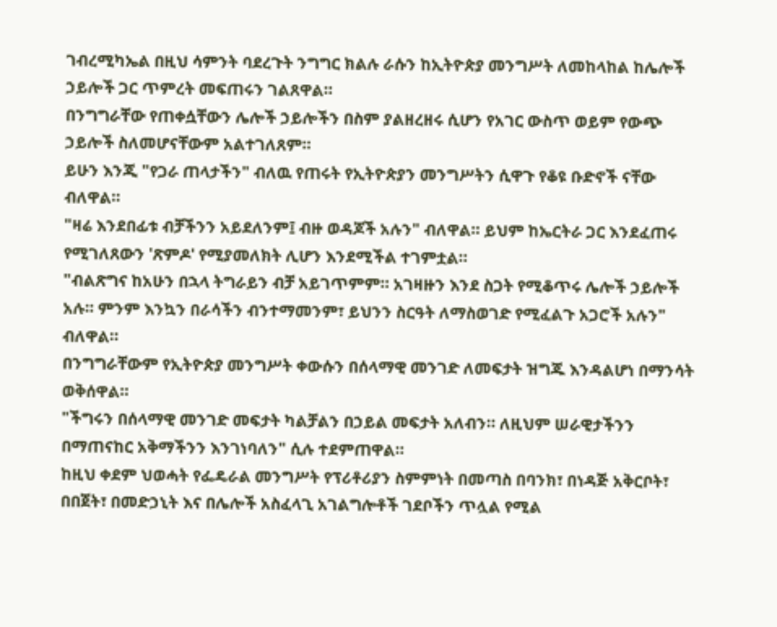ገብረሚካኤል በዚህ ሳምንት ባደረጉት ንግግር ክልሉ ራሱን ከኢትዮጵያ መንግሥት ለመከላከል ከሌሎች ኃይሎች ጋር ጥምረት መፍጠሩን ገልጸዋል።
በንግግራቸው የጠቀሷቸውን ሌሎች ኃይሎችን በስም ያልዘረዘሩ ሲሆን የአገር ውስጥ ወይም የውጭ ኃይሎች ስለመሆናቸውም አልተገለጸም።
ይሁን እንጂ "የጋራ ጠላታችን" ብለዉ የጠሩት የኢትዮጵያን መንግሥትን ሲዋጉ የቆዩ ቡድኖች ናቸው ብለዋል።
"ዛሬ እንደበፊቱ ብቻችንን አይደለንም፤ ብዙ ወዳጆች አሉን" ብለዋል። ይህም ከኤርትራ ጋር እንደፈጠሩ የሚገለጸውን 'ጽምዶ' የሚያመለክት ሊሆን እንደሚችል ተገምቷል።
"ብልጽግና ከአሁን በኋላ ትግራይን ብቻ አይገጥምም። አገዛዙን እንደ ስጋት የሚቆጥሩ ሌሎች ኃይሎች አሉ። ምንም እንኳን በራሳችን ብንተማመንም፣ ይህንን ስርዓት ለማስወገድ የሚፈልጉ አጋሮች አሉን" ብለዋል።
በንግግራቸውም የኢትዮጵያ መንግሥት ቀውሱን በሰላማዊ መንገድ ለመፍታት ዝግጁ እንዳልሆነ በማንሳት ወቅሰዋል።
"ችግሩን በሰላማዊ መንገድ መፍታት ካልቻልን በኃይል መፍታት አለብን። ለዚህም ሠራዊታችንን በማጠናከር አቅማችንን እንገነባለን" ሲሉ ተደምጠዋል።
ከዚህ ቀደም ህወሓት የፌዴራል መንግሥት የፕሪቶሪያን ስምምነት በመጣስ በባንክ፣ በነዳጅ አቅርቦት፣ በበጀት፣ በመድኃኒት እና በሌሎች አስፈላጊ አገልግሎቶች ገደቦችን ጥሏል የሚል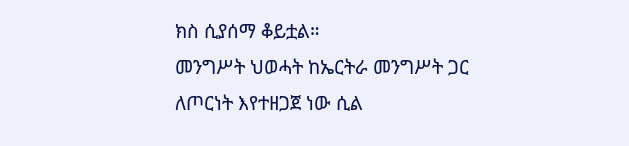ክስ ሲያሰማ ቆይቷል።
መንግሥት ህወሓት ከኤርትራ መንግሥት ጋር ለጦርነት እየተዘጋጀ ነው ሲል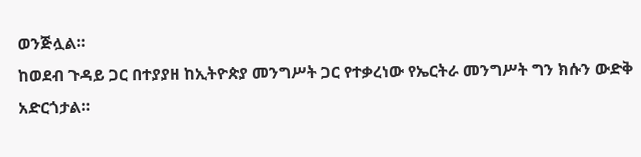ወንጅሏል።
ከወደብ ጉዳይ ጋር በተያያዘ ከኢትዮጵያ መንግሥት ጋር የተቃረነው የኤርትራ መንግሥት ግን ክሱን ውድቅ አድርጎታል።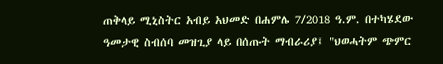ጠቅላይ ሚኒስትር አብይ አህመድ በሐምሌ 7/2018 ዓ.ም. በተካሄደው ዓመታዊ ስብሰባ መዝጊያ ላይ በሰጡት ማብራሪያ፤ "ህወሓትም ጭምር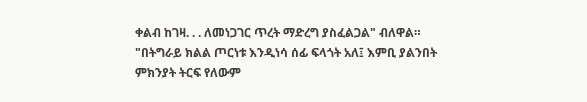ቀልብ ከገዛ. . . ለመነጋገር ጥረት ማድረግ ያስፈልጋል" ብለዋል።
"በትግራይ ክልል ጦርነቱ እንዲነሳ ሰፊ ፍላጎት አለ፤ እምቢ ያልንበት ምክንያት ትርፍ የለውም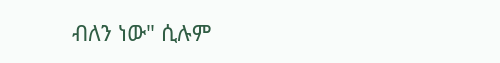ብለን ነው" ሲሉም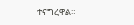ተናግረዋል።